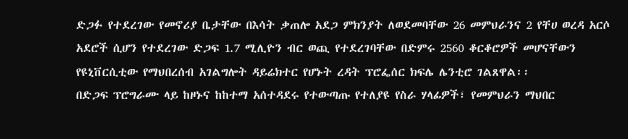ድጋፉ የተደረገው የመኖሪያ ቤታቸው በእሳት ቃጠሎ አደጋ ምክንያት ለወደመባቸው 26 መምህራንና 2 የቸሀ ወረዳ አርሶ አደሮች ሲሆን የተደረገው ድጋፍ 1.7 ሚሊዮን ብር ወጪ የተደረገባቸው በድምሩ 2560 ቆርቆሮዎች መሆናቸውን የዩኒቨርሲቲው የማህበረሰብ አገልግሎት ዳይሬክተር የሆኑት ረዳት ፕሮፌሰር ክፍሌ ሌንቲሮ ገልጸዋል፡፡
በድጋፍ ፕሮግራሙ ላይ ከዞኑና ከከተማ አሰተዳደሩ የተውጣጡ የተለያዩ የስራ ሃላፊዎች፣ የመምህራን ማህበር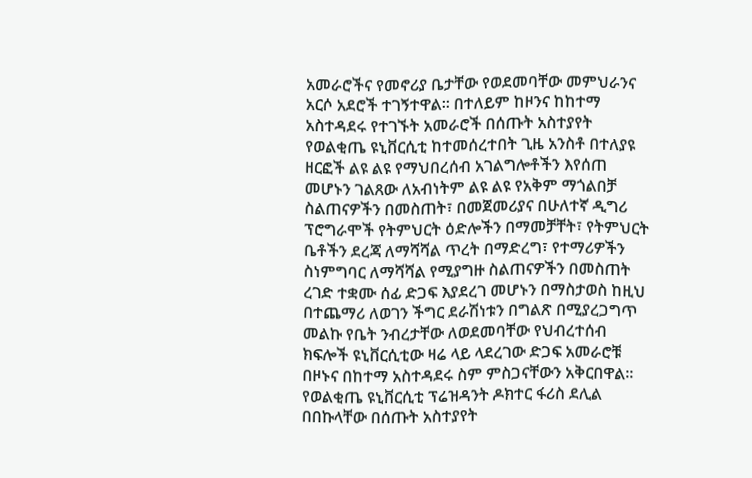አመራሮችና የመኖሪያ ቤታቸው የወደመባቸው መምህራንና አርሶ አደሮች ተገኝተዋል፡፡ በተለይም ከዞንና ከከተማ አስተዳደሩ የተገኙት አመራሮች በሰጡት አስተያየት የወልቂጤ ዩኒቨርሲቲ ከተመሰረተበት ጊዜ አንስቶ በተለያዩ ዘርፎች ልዩ ልዩ የማህበረሰብ አገልግሎቶችን እየሰጠ መሆኑን ገልጸው ለአብነትም ልዩ ልዩ የአቅም ማጎልበቻ ስልጠናዎችን በመስጠት፣ በመጀመሪያና በሁለተኛ ዲግሪ ፕሮግራሞች የትምህርት ዕድሎችን በማመቻቸት፣ የትምህርት ቤቶችን ደረጃ ለማሻሻል ጥረት በማድረግ፣ የተማሪዎችን ስነምግባር ለማሻሻል የሚያግዙ ስልጠናዎችን በመስጠት ረገድ ተቋሙ ሰፊ ድጋፍ እያደረገ መሆኑን በማስታወስ ከዚህ በተጨማሪ ለወገን ችግር ደራሽነቱን በግልጽ በሚያረጋግጥ መልኩ የቤት ንብረታቸው ለወደመባቸው የህብረተሰብ ክፍሎች ዩኒቨርሲቲው ዛሬ ላይ ላደረገው ድጋፍ አመራሮቹ በዞኑና በከተማ አስተዳደሩ ስም ምስጋናቸውን አቅርበዋል፡፡
የወልቂጤ ዩኒቨርሲቲ ፕሬዝዳንት ዶክተር ፋሪስ ደሊል በበኩላቸው በሰጡት አስተያየት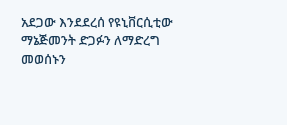አደጋው እንደደረሰ የዩኒቨርሲቲው ማኔጅመንት ድጋፉን ለማድረግ መወሰኑን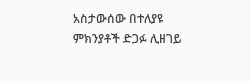አስታውሰው በተለያዩ ምክንያቶች ድጋፉ ሊዘገይ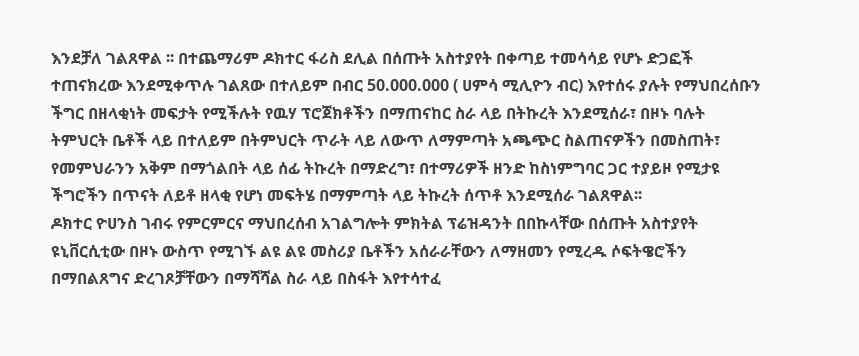እንደቻለ ገልጸዋል ፡፡ በተጨማሪም ዶክተር ፋሪስ ደሊል በሰጡት አስተያየት በቀጣይ ተመሳሳይ የሆኑ ድጋፎች ተጠናክረው እንደሚቀጥሉ ገልጸው በተለይም በብር 50.000.000 ( ሀምሳ ሚሊዮን ብር) እየተሰሩ ያሉት የማህበረሰቡን ችግር በዘላቂነት መፍታት የሚችሉት የዉሃ ፕሮጀክቶችን በማጠናከር ስራ ላይ በትኩረት እንደሚሰራ፣ በዞኑ ባሉት ትምህርት ቤቶች ላይ በተለይም በትምህርት ጥራት ላይ ለውጥ ለማምጣት አጫጭር ስልጠናዎችን በመስጠት፣ የመምህራንን አቅም በማጎልበት ላይ ሰፊ ትኩረት በማድረግ፣ በተማሪዎች ዘንድ ከስነምግባር ጋር ተያይዞ የሚታዩ ችግሮችን በጥናት ለይቶ ዘላቂ የሆነ መፍትሄ በማምጣት ላይ ትኩረት ሰጥቶ እንደሚሰራ ገልጸዋል፡፡
ዶክተር ዮሀንስ ገብሩ የምርምርና ማህበረሰብ አገልግሎት ምክትል ፕሬዝዳንት በበኩላቸው በሰጡት አስተያየት ዩኒቨርሲቲው በዞኑ ውስጥ የሚገኙ ልዩ ልዩ መስሪያ ቤቶችን አሰራራቸውን ለማዘመን የሚረዱ ሶፍትዌሮችን በማበልጸግና ድረገጾቻቸውን በማሻሻል ስራ ላይ በስፋት እየተሳተፈ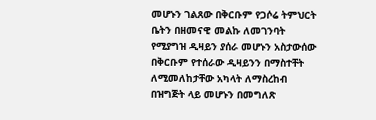መሆኑን ገልጸው በቅርቡም የጋሶሬ ትምህርት ቤትን በዘመናዊ መልኩ ለመገንባት የሚያግዝ ዲዛይን ያሰራ መሆኑን አስታውሰው በቅርቡም የተሰራው ዲዛይንን በማስተቸት ለሚመለከታቸው አካላት ለማስረከብ በዝግጅት ላይ መሆኑን በመግለጽ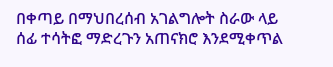በቀጣይ በማህበረሰብ አገልግሎት ስራው ላይ ሰፊ ተሳትፎ ማድረጉን አጠናክሮ እንደሚቀጥል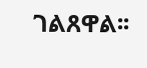ገልጸዋል፡፡